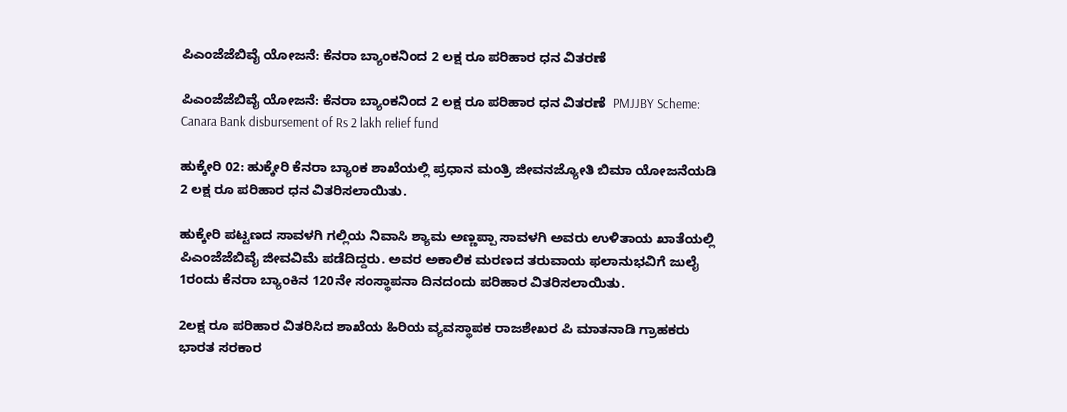ಪಿಎಂಜೆಜೆಬಿವೈ ಯೋಜನೆ: ಕೆನರಾ ಬ್ಯಾಂಕನಿಂದ 2 ಲಕ್ಷ ರೂ ಪರಿಹಾರ ಧನ ವಿತರಣೆ

ಪಿಎಂಜೆಜೆಬಿವೈ ಯೋಜನೆ: ಕೆನರಾ ಬ್ಯಾಂಕನಿಂದ 2 ಲಕ್ಷ ರೂ ಪರಿಹಾರ ಧನ ವಿತರಣೆ  PMJJBY Scheme: Canara Bank disbursement of Rs 2 lakh relief fund

ಹುಕ್ಕೇರಿ 02: ಹುಕ್ಕೇರಿ ಕೆನರಾ ಬ್ಯಾಂಕ ಶಾಖೆಯಲ್ಲಿ ಪ್ರಧಾನ ಮಂತ್ರಿ ಜೀವನಜ್ಯೋತಿ ಬಿಮಾ ಯೋಜನೆಯಡಿ 2 ಲಕ್ಷ ರೂ ಪರಿಹಾರ ಧನ ವಿತರಿಸಲಾಯಿತು.

ಹುಕ್ಕೇರಿ ಪಟ್ಟಣದ ಸಾವಳಗಿ ಗಲ್ಲಿಯ ನಿವಾಸಿ ಶ್ಯಾಮ ಅಣ್ಣಪ್ಪಾ ಸಾವಳಗಿ ಅವರು ಉಳಿತಾಯ ಖಾತೆಯಲ್ಲಿ ಪಿಎಂಜೆಜೆಬಿವೈ ಜೀವವಿಮೆ ಪಡೆದಿದ್ದರು. ಅವರ ಅಕಾಲಿಕ ಮರಣದ ತರುವಾಯ ಫಲಾನುಭವಿಗೆ ಜುಲೈ 1ರಂದು ಕೆನರಾ ಬ್ಯಾಂಕಿನ 120ನೇ ಸಂಸ್ಥಾಪನಾ ದಿನದಂದು ಪರಿಹಾರ ವಿತರಿಸಲಾಯಿತು.

2ಲಕ್ಷ ರೂ ಪರಿಹಾರ ವಿತರಿಸಿದ ಶಾಖೆಯ ಹಿರಿಯ ವ್ಯವಸ್ಥಾಪಕ ರಾಜಶೇಖರ ಪಿ ಮಾತನಾಡಿ ಗ್ರಾಹಕರು ಭಾರತ ಸರಕಾರ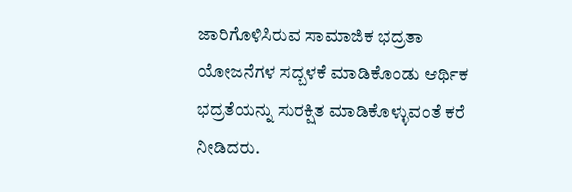ಜಾರಿಗೊಳಿಸಿರುವ ಸಾಮಾಜಿಕ ಭದ್ರತಾ ಯೋಜನೆಗಳ ಸದ್ಬಳಕೆ ಮಾಡಿಕೊಂಡು ಆರ್ಥಿಕ ಭದ್ರತೆಯನ್ನು ಸುರಕ್ಷಿತ ಮಾಡಿಕೊಳ್ಳುವಂತೆ ಕರೆ ನೀಡಿದರು.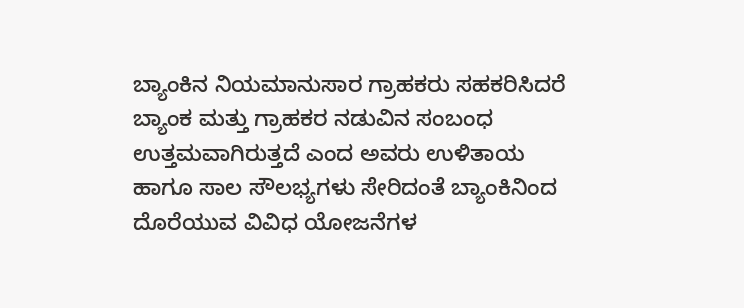ಬ್ಯಾಂಕಿನ ನಿಯಮಾನುಸಾರ ಗ್ರಾಹಕರು ಸಹಕರಿಸಿದರೆ ಬ್ಯಾಂಕ ಮತ್ತು ಗ್ರಾಹಕರ ನಡುವಿನ ಸಂಬಂಧ ಉತ್ತಮವಾಗಿರುತ್ತದೆ ಎಂದ ಅವರು ಉಳಿತಾಯ ಹಾಗೂ ಸಾಲ ಸೌಲಭ್ಯಗಳು ಸೇರಿದಂತೆ ಬ್ಯಾಂಕಿನಿಂದ ದೊರೆಯುವ ವಿವಿಧ ಯೋಜನೆಗಳ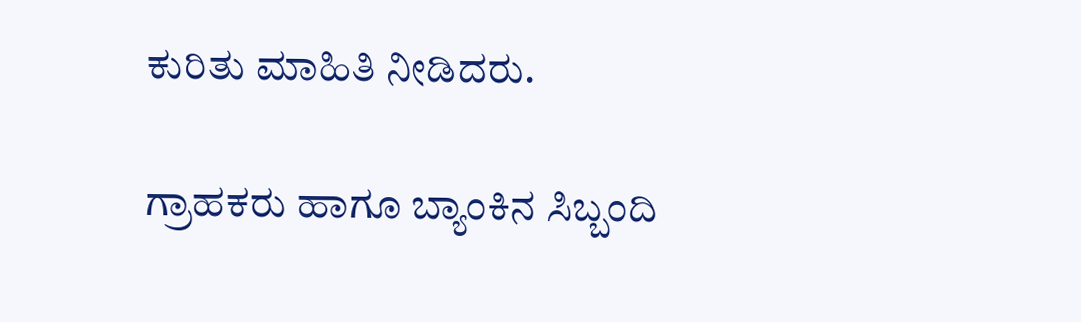ಕುರಿತು ಮಾಹಿತಿ ನೀಡಿದರು.

ಗ್ರಾಹಕರು ಹಾಗೂ ಬ್ಯಾಂಕಿನ ಸಿಬ್ಬಂದಿ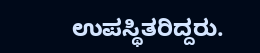ಉಪಸ್ಥಿತರಿದ್ದರು.